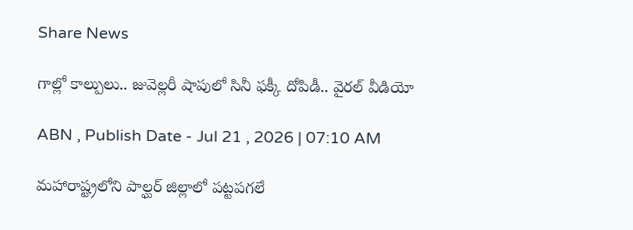Share News

గాల్లో కాల్పులు.. జువెల్లరీ షాపులో సినీ ఫక్కీ దోపిడీ.. వైరల్ వీడియో

ABN , Publish Date - Jul 21 , 2026 | 07:10 AM

మహారాష్ట్రలోని పాల్ఘర్ జిల్లాలో పట్టపగలే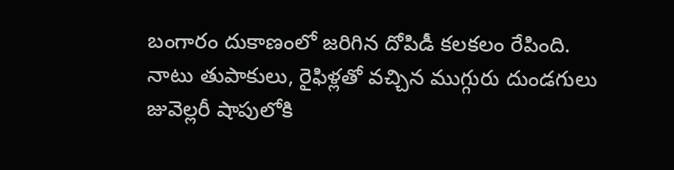బంగారం దుకాణంలో జరిగిన దోపిడీ కలకలం రేపింది. నాటు తుపాకులు, రైఫిళ్లతో వచ్చిన ముగ్గురు దుండగులు జువెల్లరీ షాపులోకి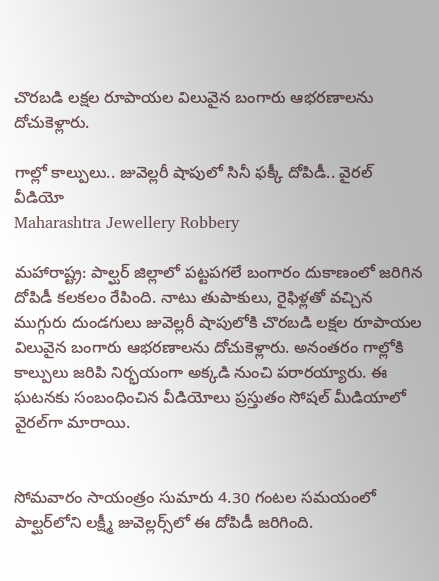చొరబడి లక్షల రూపాయల విలువైన బంగారు ఆభరణాలను దోచుకెళ్లారు.

గాల్లో కాల్పులు.. జువెల్లరీ షాపులో సినీ ఫక్కీ దోపిడీ.. వైరల్ వీడియో
Maharashtra Jewellery Robbery

మహారాష్ట్ర: పాల్ఘర్ జిల్లాలో పట్టపగలే బంగారం దుకాణంలో జరిగిన దోపిడీ కలకలం రేపింది. నాటు తుపాకులు, రైఫిళ్లతో వచ్చిన ముగ్గురు దుండగులు జువెల్లరీ షాపులోకి చొరబడి లక్షల రూపాయల విలువైన బంగారు ఆభరణాలను దోచుకెళ్లారు. అనంతరం గాల్లోకి కాల్పులు జరిపి నిర్భయంగా అక్కడి నుంచి పరారయ్యారు. ఈ ఘటనకు సంబంధించిన వీడియోలు ప్రస్తుతం సోషల్ మీడియాలో వైరల్‌గా మారాయి.


సోమవారం సాయంత్రం సుమారు 4.30 గంటల సమయంలో పాల్ఘర్‌లోని లక్ష్మీ జువెల్లర్స్‌లో ఈ దోపిడీ జరిగింది.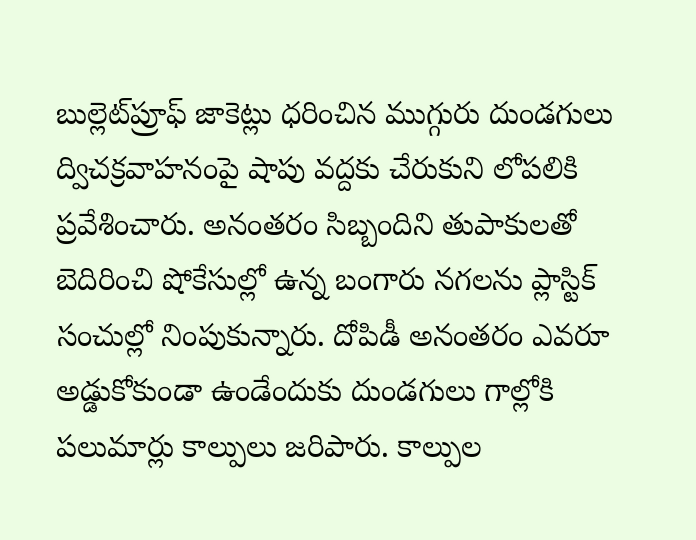బుల్లెట్‌ప్రూఫ్ జాకెట్లు ధరించిన ముగ్గురు దుండగులు ద్విచక్రవాహనంపై షాపు వద్దకు చేరుకుని లోపలికి ప్రవేశించారు. అనంతరం సిబ్బందిని తుపాకులతో బెదిరించి షోకేసుల్లో ఉన్న బంగారు నగలను ప్లాస్టిక్ సంచుల్లో నింపుకున్నారు. దోపిడీ అనంతరం ఎవరూ అడ్డుకోకుండా ఉండేందుకు దుండగులు గాల్లోకి పలుమార్లు కాల్పులు జరిపారు. కాల్పుల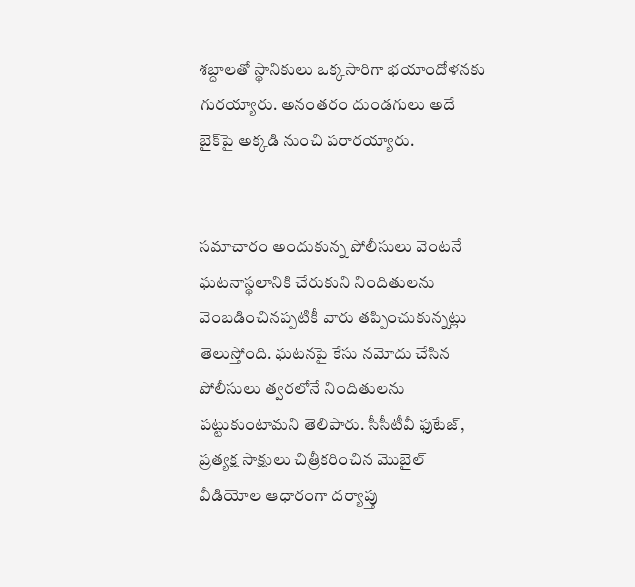శబ్దాలతో స్థానికులు ఒక్కసారిగా భయాందోళనకు గురయ్యారు. అనంతరం దుండగులు అదే బైక్‌పై అక్కడి నుంచి పరారయ్యారు.


సమాచారం అందుకున్న పోలీసులు వెంటనే ఘటనాస్థలానికి చేరుకుని నిందితులను వెంబడించినప్పటికీ వారు తప్పించుకున్నట్లు తెలుస్తోంది. ఘటనపై కేసు నమోదు చేసిన పోలీసులు త్వరలోనే నిందితులను పట్టుకుంటామని తెలిపారు. సీసీటీవీ ఫుటేజ్, ప్రత్యక్ష సాక్షులు చిత్రీకరించిన మొబైల్ వీడియోల ఆధారంగా దర్యాప్తు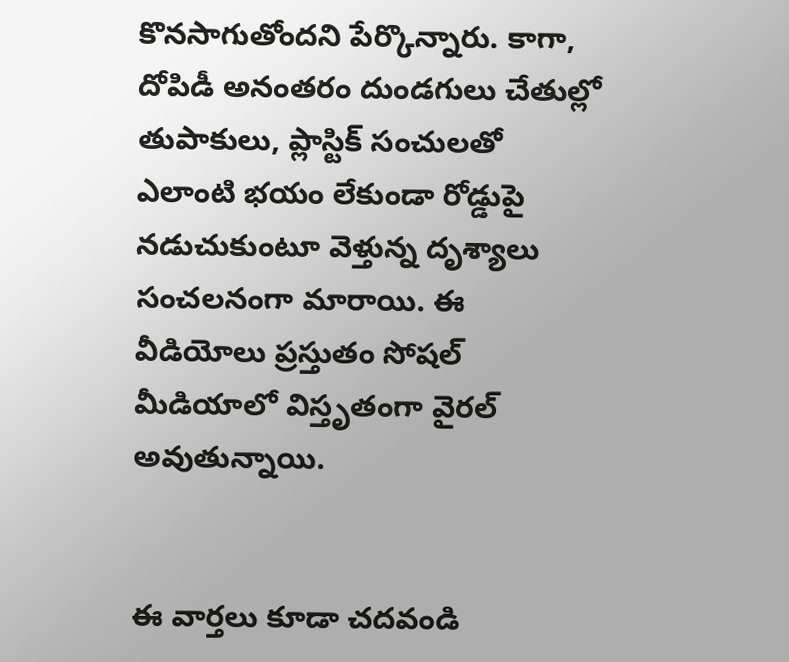కొనసాగుతోందని పేర్కొన్నారు. కాగా, దోపిడీ అనంతరం దుండగులు చేతుల్లో తుపాకులు, ప్లాస్టిక్ సంచులతో ఎలాంటి భయం లేకుండా రోడ్డుపై నడుచుకుంటూ వెళ్తున్న దృశ్యాలు సంచలనంగా మారాయి. ఈ వీడియోలు ప్రస్తుతం సోషల్ మీడియాలో విస్తృతంగా వైరల్ అవుతున్నాయి.


ఈ వార్తలు కూడా చదవండి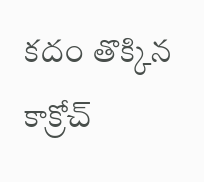కదం తొక్కిన కాక్రోచ్‌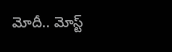మోదీ.. మోస్ట్‌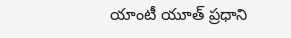యాంటీ యూత్‌ ప్రధాని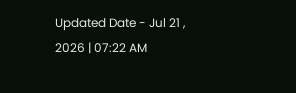Updated Date - Jul 21 , 2026 | 07:22 AM